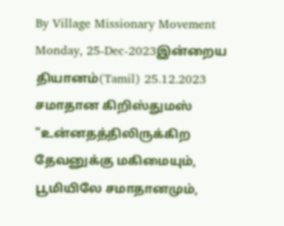By Village Missionary Movement
Monday, 25-Dec-2023இன்றைய தியானம்(Tamil) 25.12.2023
சமாதான கிறிஸ்துமஸ்
"உன்னதத்திலிருக்கிற தேவனுக்கு மகிமையும், பூமியிலே சமாதானமும்,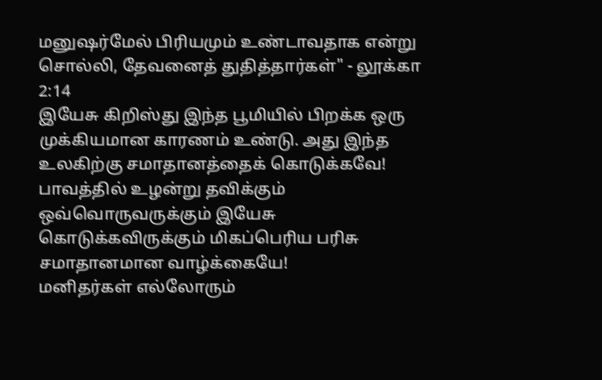மனுஷர்மேல் பிரியமும் உண்டாவதாக என்று சொல்லி, தேவனைத் துதித்தார்கள்" - லூக்கா 2:14
இயேசு கிறிஸ்து இந்த பூமியில் பிறக்க ஒரு முக்கியமான காரணம் உண்டு. அது இந்த உலகிற்கு சமாதானத்தைக் கொடுக்கவே! பாவத்தில் உழன்று தவிக்கும் ஒவ்வொருவருக்கும் இயேசு கொடுக்கவிருக்கும் மிகப்பெரிய பரிசு சமாதானமான வாழ்க்கையே!
மனிதர்கள் எல்லோரும்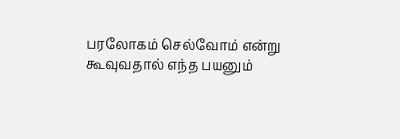பரலோகம் செல்வோம் என்று கூவுவதால் எந்த பயனும்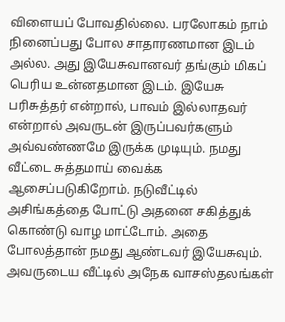விளையப் போவதில்லை. பரலோகம் நாம் நினைப்பது போல சாதாரணமான இடம் அல்ல. அது இயேசுவானவர் தங்கும் மிகப் பெரிய உன்னதமான இடம். இயேசு பரிசுத்தர் என்றால், பாவம் இல்லாதவர் என்றால் அவருடன் இருப்பவர்களும் அவ்வண்ணமே இருக்க முடியும். நமது வீட்டை சுத்தமாய் வைக்க ஆசைப்படுகிறோம். நடுவீட்டில் அசிங்கத்தை போட்டு அதனை சகித்துக் கொண்டு வாழ மாட்டோம். அதை போலத்தான் நமது ஆண்டவர் இயேசுவும். அவருடைய வீட்டில் அநேக வாசஸ்தலங்கள்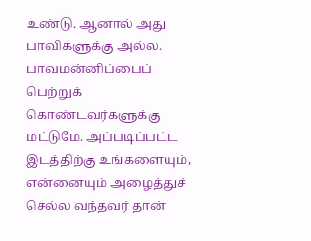உண்டு. ஆனால் அது பாவிகளுக்கு அல்ல. பாவமன்னிப்பைப் பெற்றுக் கொண்டவர்களுக்கு மட்டுமே. அப்படிப்பட்ட இடத்திற்கு உங்களையும், என்னையும் அழைத்துச் செல்ல வந்தவர் தான்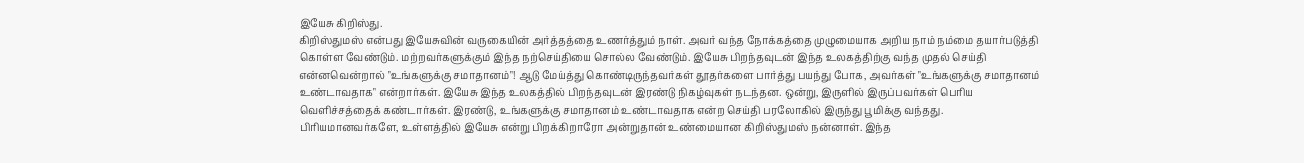இயேசு கிறிஸ்து.
கிறிஸ்துமஸ் என்பது இயேசுவின் வருகையின் அர்த்தத்தை உணர்த்தும் நாள். அவர் வந்த நோக்கத்தை முழுமையாக அறிய நாம் நம்மை தயார்படுத்தி கொள்ள வேண்டும். மற்றவர்களுக்கும் இந்த நற்செய்தியை சொல்ல வேண்டும். இயேசு பிறந்தவுடன் இந்த உலகத்திற்கு வந்த முதல் செய்தி என்னவென்றால் "உங்களுக்கு சமாதானம்"! ஆடு மேய்த்து கொண்டிருந்தவர்கள் தூதர்களை பார்த்து பயந்து போக, அவர்கள் "உங்களுக்கு சமாதானம் உண்டாவதாக" என்றார்கள். இயேசு இந்த உலகத்தில் பிறந்தவுடன் இரண்டு நிகழ்வுகள் நடந்தன. ஒன்று, இருளில் இருப்பவர்கள் பெரிய வெளிச்சத்தைக் கண்டார்கள். இரண்டு, உங்களுக்கு சமாதானம் உண்டாவதாக என்ற செய்தி பரலோகில் இருந்து பூமிக்கு வந்தது.
பிரியமானவர்களே, உள்ளத்தில் இயேசு என்று பிறக்கிறாரோ அன்றுதான் உண்மையான கிறிஸ்துமஸ் நன்னாள். இந்த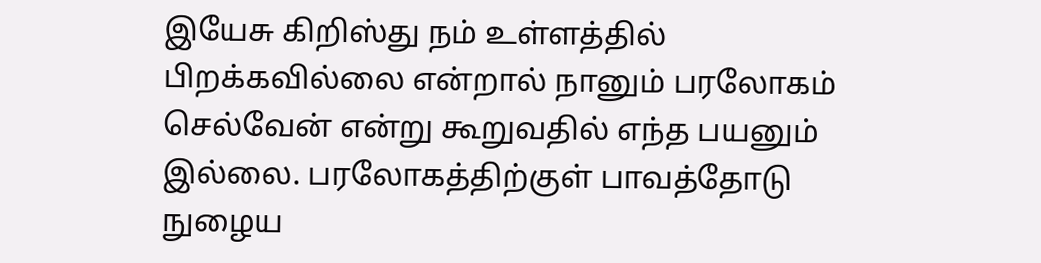இயேசு கிறிஸ்து நம் உள்ளத்தில் பிறக்கவில்லை என்றால் நானும் பரலோகம் செல்வேன் என்று கூறுவதில் எந்த பயனும் இல்லை. பரலோகத்திற்குள் பாவத்தோடு நுழைய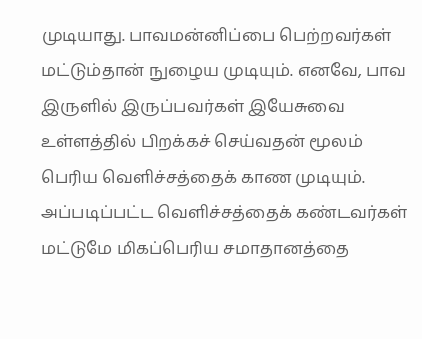முடியாது. பாவமன்னிப்பை பெற்றவர்கள் மட்டும்தான் நுழைய முடியும். எனவே, பாவ இருளில் இருப்பவர்கள் இயேசுவை உள்ளத்தில் பிறக்கச் செய்வதன் மூலம் பெரிய வெளிச்சத்தைக் காண முடியும். அப்படிப்பட்ட வெளிச்சத்தைக் கண்டவர்கள் மட்டுமே மிகப்பெரிய சமாதானத்தை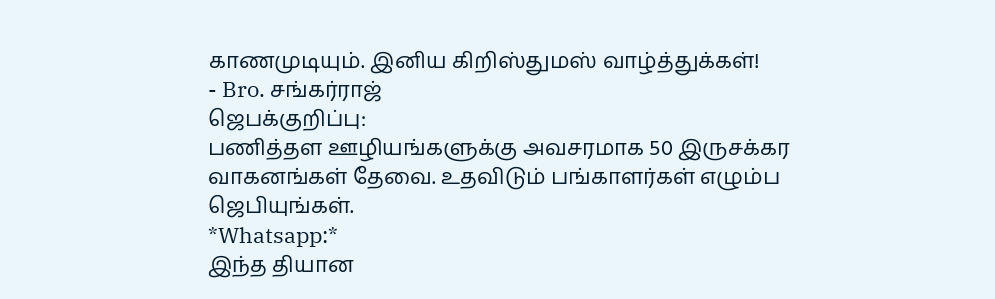காணமுடியும். இனிய கிறிஸ்துமஸ் வாழ்த்துக்கள்!
- Bro. சங்கர்ராஜ்
ஜெபக்குறிப்பு:
பணித்தள ஊழியங்களுக்கு அவசரமாக 50 இருசக்கர வாகனங்கள் தேவை. உதவிடும் பங்காளர்கள் எழும்ப ஜெபியுங்கள்.
*Whatsapp:*
இந்த தியான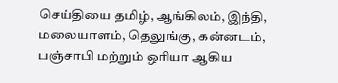செய்தியை தமிழ், ஆங்கிலம், இந்தி, மலையாளம், தெலுங்கு, கன்னடம், பஞ்சாபி மற்றும் ஒரியா ஆகிய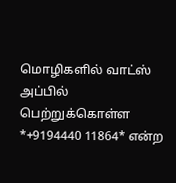மொழிகளில் வாட்ஸ் அப்பில் பெற்றுக்கொள்ள *+9194440 11864* என்ற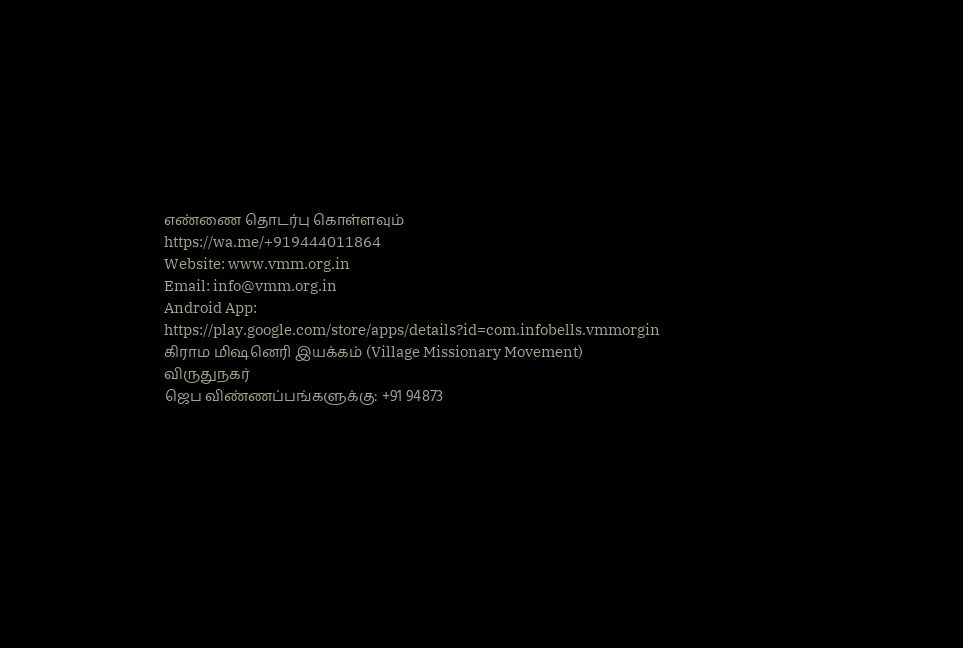எண்ணை தொடர்பு கொள்ளவும்
https://wa.me/+919444011864
Website: www.vmm.org.in
Email: info@vmm.org.in
Android App: https://play.google.com/store/apps/details?id=com.infobells.vmmorgin
கிராம மிஷனெரி இயக்கம் (Village Missionary Movement)
விருதுநகர்
ஜெப விண்ணப்பங்களுக்கு: +91 94873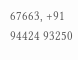67663, +91 94424 93250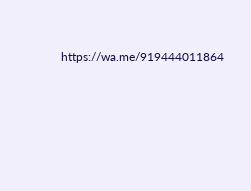https://wa.me/919444011864